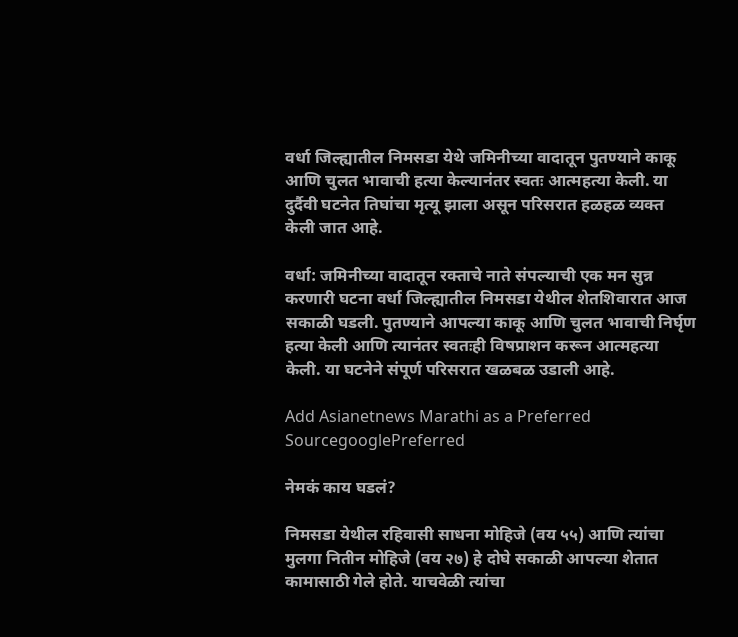वर्धा जिल्ह्यातील निमसडा येथे जमिनीच्या वादातून पुतण्याने काकू आणि चुलत भावाची हत्या केल्यानंतर स्वतः आत्महत्या केली. या दुर्दैवी घटनेत तिघांचा मृत्यू झाला असून परिसरात हळहळ व्यक्त केली जात आहे.

वर्धा: जमिनीच्या वादातून रक्ताचे नाते संपल्याची एक मन सुन्न करणारी घटना वर्धा जिल्ह्यातील निमसडा येथील शेतशिवारात आज सकाळी घडली. पुतण्याने आपल्या काकू आणि चुलत भावाची निर्घृण हत्या केली आणि त्यानंतर स्वतःही विषप्राशन करून आत्महत्या केली. या घटनेने संपूर्ण परिसरात खळबळ उडाली आहे.

Add Asianetnews Marathi as a Preferred SourcegooglePreferred

नेमकं काय घडलं?

निमसडा येथील रहिवासी साधना मोहिजे (वय ५५) आणि त्यांचा मुलगा नितीन मोहिजे (वय २७) हे दोघे सकाळी आपल्या शेतात कामासाठी गेले होते. याचवेळी त्यांचा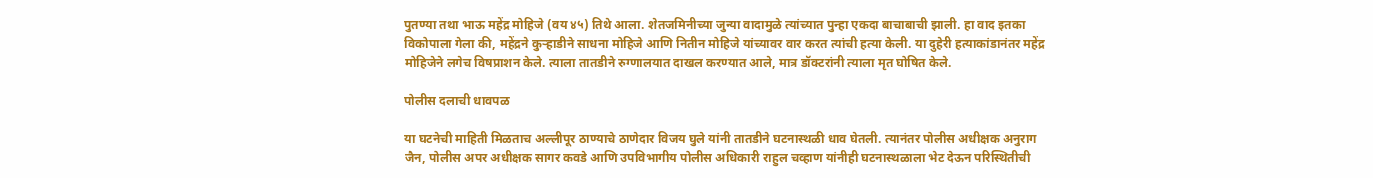पुतण्या तथा भाऊ महेंद्र मोहिजे (वय ४५) तिथे आला. शेतजमिनीच्या जुन्या वादामुळे त्यांच्यात पुन्हा एकदा बाचाबाची झाली. हा वाद इतका विकोपाला गेला की, महेंद्रने कुऱ्हाडीने साधना मोहिजे आणि नितीन मोहिजे यांच्यावर वार करत त्यांची हत्या केली. या दुहेरी हत्याकांडानंतर महेंद्र मोहिजेने लगेच विषप्राशन केले. त्याला तातडीने रुग्णालयात दाखल करण्यात आले, मात्र डॉक्टरांनी त्याला मृत घोषित केले.

पोलीस दलाची धावपळ

या घटनेची माहिती मिळताच अल्लीपूर ठाण्याचे ठाणेदार विजय घुले यांनी तातडीने घटनास्थळी धाव घेतली. त्यानंतर पोलीस अधीक्षक अनुराग जैन, पोलीस अपर अधीक्षक सागर कवडे आणि उपविभागीय पोलीस अधिकारी राहुल चव्हाण यांनीही घटनास्थळाला भेट देऊन परिस्थितीची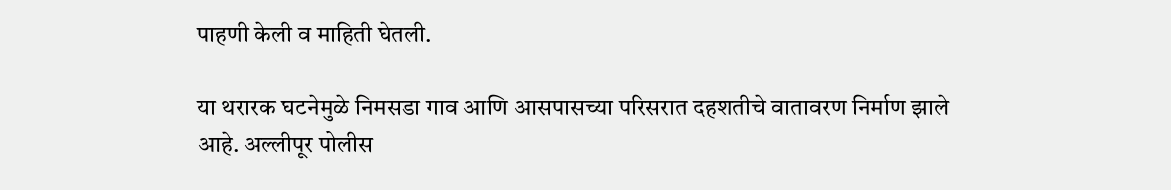पाहणी केली व माहिती घेतली.

या थरारक घटनेमुळे निमसडा गाव आणि आसपासच्या परिसरात दहशतीचे वातावरण निर्माण झाले आहे. अल्लीपूर पोलीस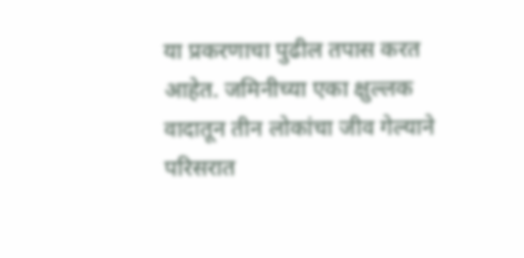या प्रकरणाचा पुढील तपास करत आहेत. जमिनीच्या एका क्षुल्लक वादातून तीन लोकांचा जीव गेल्याने परिसरात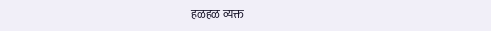हळहळ व्यक्त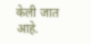केली जात आहे.